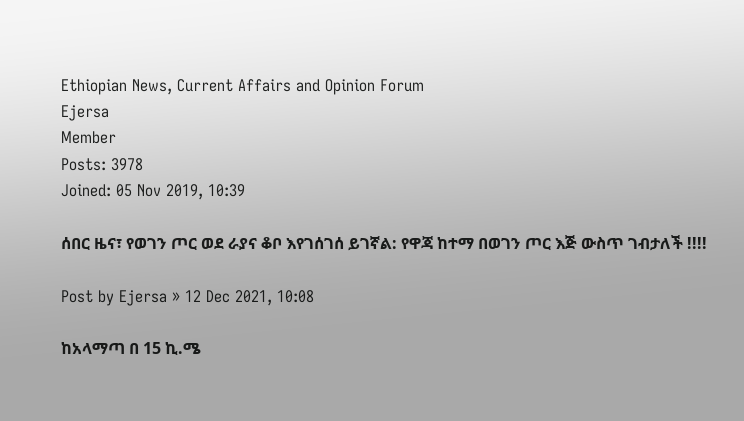Ethiopian News, Current Affairs and Opinion Forum
Ejersa
Member
Posts: 3978
Joined: 05 Nov 2019, 10:39

ሰበር ዜና፣ የወገን ጦር ወደ ራያና ቆቦ እየገሰገሰ ይገኛል: የዋጃ ከተማ በወገን ጦር እጅ ውስጥ ገብታለች !!!!

Post by Ejersa » 12 Dec 2021, 10:08

ከአላማጣ በ 15 ኪ.ሜ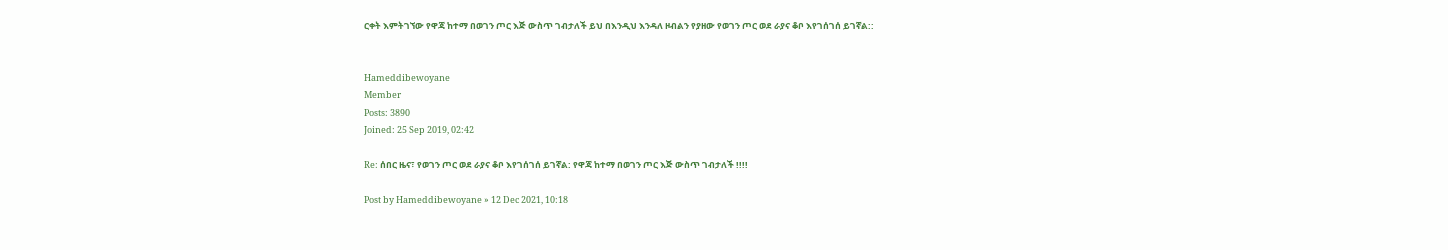ርቀት እምትገኘው የዋጃ ከተማ በወገን ጦር እጅ ውስጥ ገብታለች ይህ በእንዲህ እንዳለ ዞብልን የያዘው የወገን ጦር ወደ ራያና ቆቦ እየገሰገሰ ይገኛል::


Hameddibewoyane
Member
Posts: 3890
Joined: 25 Sep 2019, 02:42

Re: ሰበር ዜና፣ የወገን ጦር ወደ ራያና ቆቦ እየገሰገሰ ይገኛል: የዋጃ ከተማ በወገን ጦር እጅ ውስጥ ገብታለች !!!!

Post by Hameddibewoyane » 12 Dec 2021, 10:18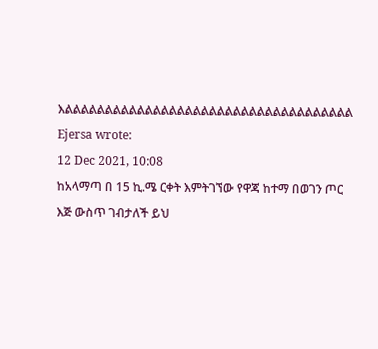እልልልልልልልልልልልልልልልልልልልልልልልልልልልልልልልልልልልል
Ejersa wrote:
12 Dec 2021, 10:08
ከአላማጣ በ 15 ኪ.ሜ ርቀት እምትገኘው የዋጃ ከተማ በወገን ጦር እጅ ውስጥ ገብታለች ይህ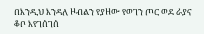በእንዲህ እንዳለ ዞብልን የያዘው የወገን ጦር ወደ ራያና ቆቦ እየገሰገሰ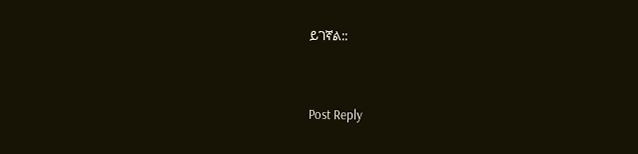ይገኛል::



Post Reply